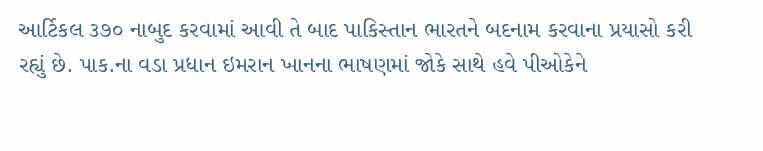આર્ટિકલ ૩૭૦ નાબુદ કરવામાં આવી તે બાદ પાકિસ્તાન ભારતને બદનામ કરવાના પ્રયાસો કરી રહ્યું છે. પાક.ના વડા પ્રધાન ઇમરાન ખાનના ભાષણમાં જોકે સાથે હવે પીઓકેને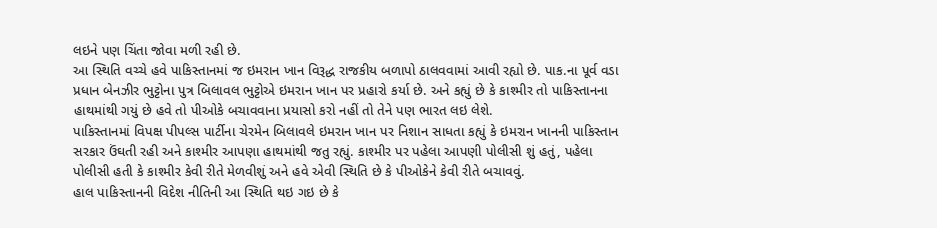લઇને પણ ચિંતા જોવા મળી રહી છે.
આ સ્થિતિ વચ્ચે હવે પાકિસ્તાનમાં જ ઇમરાન ખાન વિરૂદ્ધ રાજકીય બળાપો ઠાલવવામાં આવી રહ્યો છે. પાક.ના પૂર્વ વડા પ્રધાન બેનઝીર ભુટ્ટોના પુત્ર બિલાવલ ભુટ્ટોએ ઇમરાન ખાન પર પ્રહારો કર્યા છે. અને કહ્યું છે કે કાશ્મીર તો પાકિસ્તાનના હાથમાંથી ગયું છે હવે તો પીઓકે બચાવવાના પ્રયાસો કરો નહીં તો તેને પણ ભારત લઇ લેશે.
પાકિસ્તાનમાં વિપક્ષ પીપલ્સ પાર્ટીના ચેરમેન બિલાવલે ઇમરાન ખાન પર નિશાન સાધતા કહ્યું કે ઇમરાન ખાનની પાકિસ્તાન સરકાર ઉંઘતી રહી અને કાશ્મીર આપણા હાથમાંથી જતુ રહ્યું. કાશ્મીર પર પહેલા આપણી પોલીસી શું હતું, પહેલા પોલીસી હતી કે કાશ્મીર કેવી રીતે મેળવીશું અને હવે એવી સ્થિતિ છે કે પીઓકેને કેવી રીતે બચાવવું.
હાલ પાકિસ્તાનની વિદેશ નીતિની આ સ્થિતિ થઇ ગઇ છે કે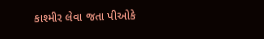કાશ્મીર લેવા જતા પીઓકે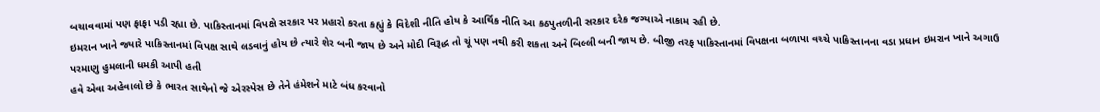બચાવવામાં પણ ફાફા પડી રહ્યા છે. પાકિસ્તાનમાં વિપક્ષે સરકાર પર પ્રહારો કરતા કહ્યું કે વિદેશી નીતિ હોય કે આર્થિક નીતિ આ કઠપુતળીની સરકાર દરેક જગ્યાએ નાકામ રહી છે.
ઇમરાન ખાને જ્યારે પાકિસ્તાનમાં વિપક્ષ સાથે લડવાનું હોય છે ત્યારે શેર બની જાય છે અને મોદી વિરૂદ્ધ તો ચૂં પણ નથી કરી શકતા અને બિલ્લી બની જાય છે. બીજી તરફ પાકિસ્તાનમાં વિપક્ષના બળાપા વચ્ચે પાકિસ્તાનના વડા પ્રધાન ઇમરાન ખાને અગાઉ પરમાણુ હુમલાની ધમકી આપી હતી
હવે એવા અહેવાલો છે કે ભારત સાથેનો જે એરસ્પેસ છે તેને હંમેશને માટે બંધ કરવાનો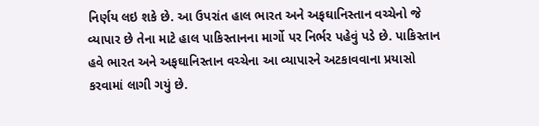નિર્ણય લઇ શકે છે. આ ઉપરાંત હાલ ભારત અને અફઘાનિસ્તાન વચ્ચેનો જે વ્યાપાર છે તેના માટે હાલ પાકિસ્તાનના માર્ગો પર નિર્ભર પહેવું પડે છે. પાકિસ્તાન હવે ભારત અને અફઘાનિસ્તાન વચ્ચેના આ વ્યાપારને અટકાવવાના પ્રયાસો કરવામાં લાગી ગયું છે.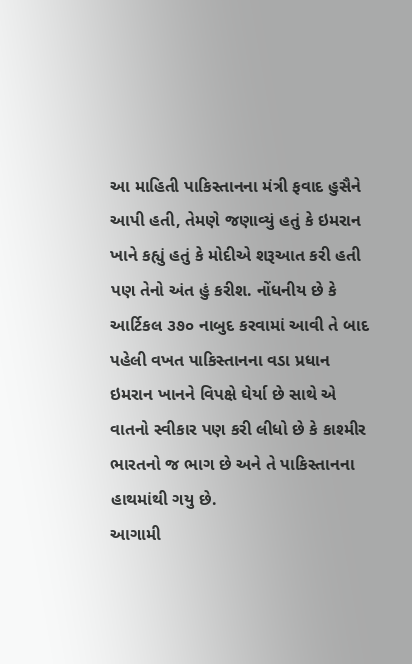આ માહિતી પાકિસ્તાનના મંત્રી ફવાદ હુસૈને આપી હતી, તેમણે જણાવ્યું હતું કે ઇમરાન ખાને કહ્યું હતું કે મોદીએ શરૂઆત કરી હતી પણ તેનો અંત હું કરીશ. નોંધનીય છે કે આર્ટિકલ ૩૭૦ નાબુદ કરવામાં આવી તે બાદ પહેલી વખત પાકિસ્તાનના વડા પ્રધાન ઇમરાન ખાનને વિપક્ષે ઘેર્યા છે સાથે એ વાતનો સ્વીકાર પણ કરી લીધો છે કે કાશ્મીર ભારતનો જ ભાગ છે અને તે પાકિસ્તાનના હાથમાંથી ગયુ છે.
આગામી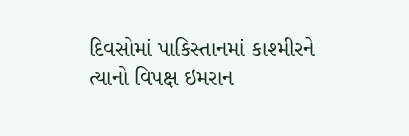દિવસોમાં પાકિસ્તાનમાં કાશ્મીરને ત્યાનો વિપક્ષ ઇમરાન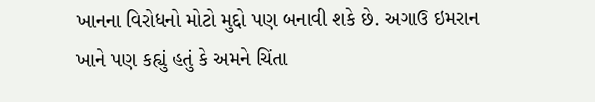ખાનના વિરોધનો મોટો મુદ્દો પણ બનાવી શકે છે. અગાઉ ઇમરાન ખાને પણ કહ્યું હતું કે અમને ચિંતા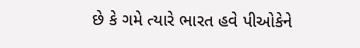છે કે ગમે ત્યારે ભારત હવે પીઓકેને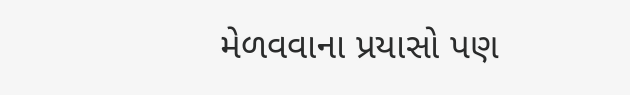મેળવવાના પ્રયાસો પણ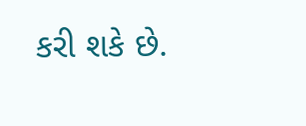કરી શકે છે.